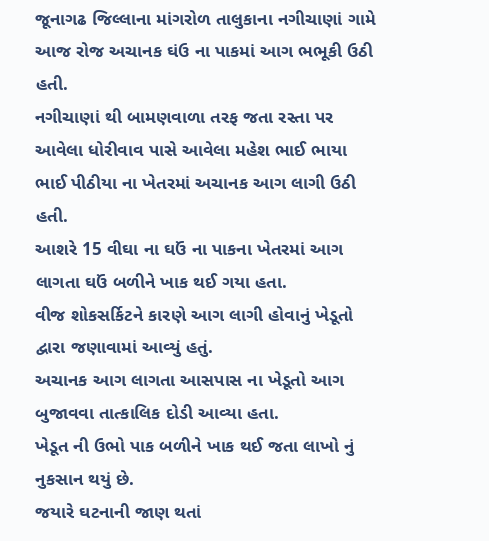જૂનાગઢ જિલ્લાના માંગરોળ તાલુકાના નગીચાણાં ગામે આજ રોજ અચાનક ઘંઉ ના પાકમાં આગ ભભૂકી ઉઠી હતી.
નગીચાણાં થી બામણવાળા તરફ જતા રસ્તા પર આવેલા ધોરીવાવ પાસે આવેલા મહેશ ભાઈ ભાયા ભાઈ પીઠીયા ના ખેતરમાં અચાનક આગ લાગી ઉઠી હતી.
આશરે 15 વીઘા ના ઘઉં ના પાકના ખેતરમાં આગ લાગતા ઘઉં બળીને ખાક થઈ ગયા હતા.
વીજ શોકસર્કિટને કારણે આગ લાગી હોવાનું ખેડૂતો દ્વારા જણાવામાં આવ્યું હતું.
અચાનક આગ લાગતા આસપાસ ના ખેડૂતો આગ બુજાવવા તાત્કાલિક દોડી આવ્યા હતા.
ખેડૂત ની ઉભો પાક બળીને ખાક થઈ જતા લાખો નું નુકસાન થયું છે.
જયારે ઘટનાની જાણ થતાં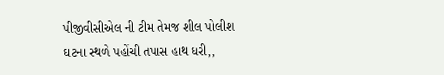પીજીવીસીએલ ની ટીમ તેમજ શીલ પોલીશ ઘટના સ્થળે પહોંચી તપાસ હાથ ધરી,,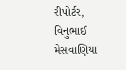રીપોર્ટર, વિનુભાઈ મેસવાણિયા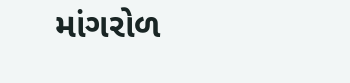માંગરોળ